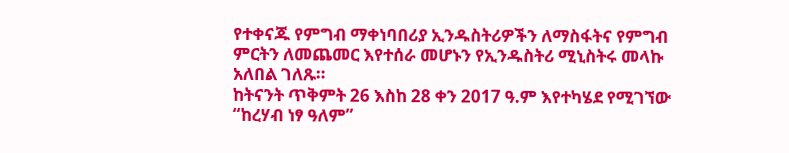የተቀናጁ የምግብ ማቀነባበሪያ ኢንዱስትሪዎችን ለማስፋትና የምግብ ምርትን ለመጨመር እየተሰራ መሆኑን የኢንዱስትሪ ሚኒስትሩ መላኩ አለበል ገለጹ።
ከትናንት ጥቅምት 26 እስከ 28 ቀን 2017 ዓ.ም እየተካሄደ የሚገኘው “ከረሃብ ነፃ ዓለም”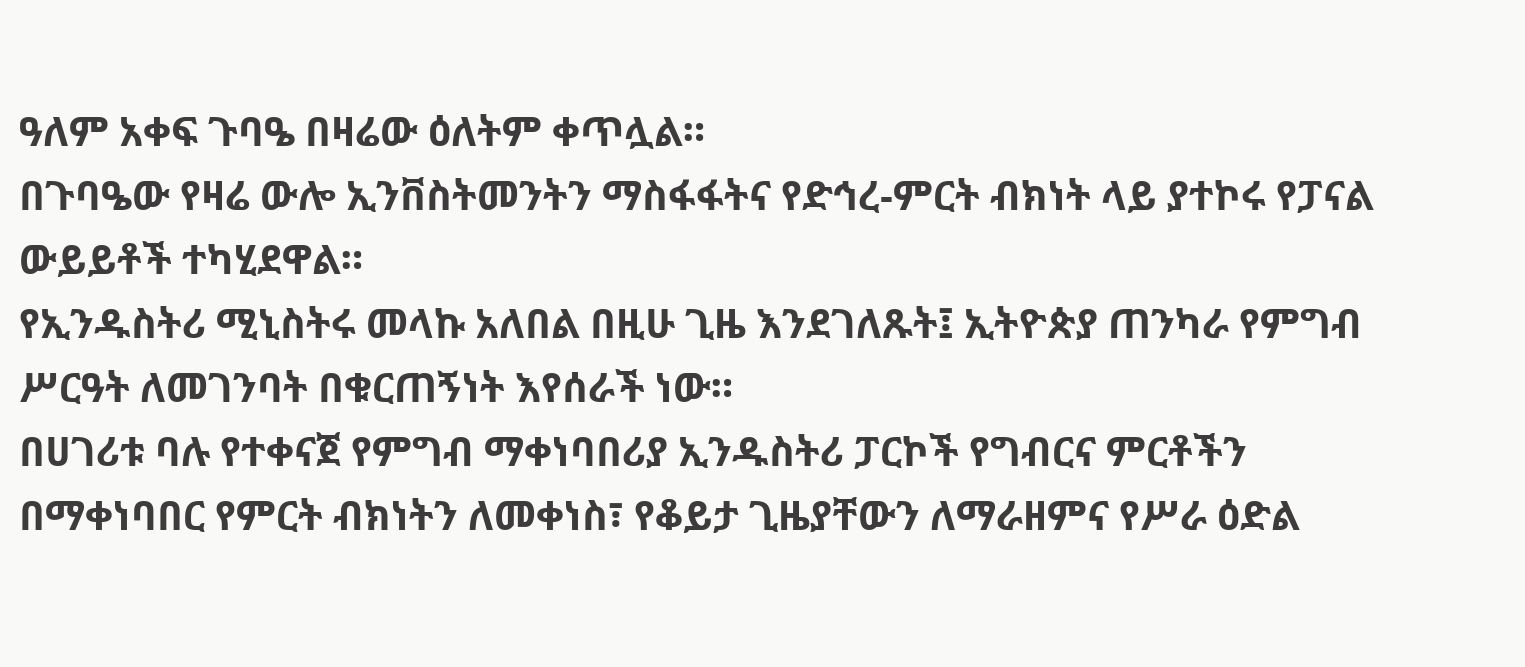ዓለም አቀፍ ጉባዔ በዛሬው ዕለትም ቀጥሏል።
በጉባዔው የዛሬ ውሎ ኢንቨስትመንትን ማስፋፋትና የድኅረ-ምርት ብክነት ላይ ያተኮሩ የፓናል ውይይቶች ተካሂደዋል።
የኢንዱስትሪ ሚኒስትሩ መላኩ አለበል በዚሁ ጊዜ እንደገለጹት፤ ኢትዮጵያ ጠንካራ የምግብ ሥርዓት ለመገንባት በቁርጠኝነት እየሰራች ነው።
በሀገሪቱ ባሉ የተቀናጀ የምግብ ማቀነባበሪያ ኢንዱስትሪ ፓርኮች የግብርና ምርቶችን በማቀነባበር የምርት ብክነትን ለመቀነስ፣ የቆይታ ጊዜያቸውን ለማራዘምና የሥራ ዕድል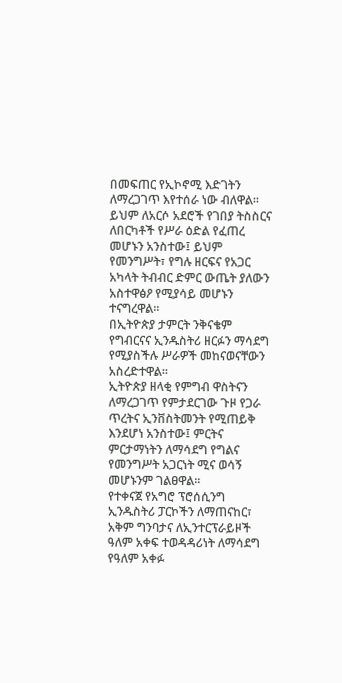በመፍጠር የኢኮኖሚ እድገትን ለማረጋገጥ እየተሰራ ነው ብለዋል።
ይህም ለአርሶ አደሮች የገበያ ትስስርና ለበርካቶች የሥራ ዕድል የፈጠረ መሆኑን አንስተው፤ ይህም የመንግሥት፣ የግሉ ዘርፍና የአጋር አካላት ትብብር ድምር ውጤት ያለውን አስተዋፅዖ የሚያሳይ መሆኑን ተናግረዋል።
በኢትዮጵያ ታምርት ንቅናቄም የግብርናና ኢንዱስትሪ ዘርፉን ማሳደግ የሚያስችሉ ሥራዎች መከናወናቸውን አስረድተዋል።
ኢትዮጵያ ዘላቂ የምግብ ዋስትናን ለማረጋገጥ የምታደርገው ጉዞ የጋራ ጥረትና ኢንቨስትመንት የሚጠይቅ እንደሆነ አንስተው፤ ምርትና ምርታማነትን ለማሳደግ የግልና የመንግሥት አጋርነት ሚና ወሳኝ መሆኑንም ገልፀዋል።
የተቀናጀ የአግሮ ፕሮሰሲንግ ኢንዱስትሪ ፓርኮችን ለማጠናከር፣ አቅም ግንባታና ለኢንተርፕራይዞች ዓለም አቀፍ ተወዳዳሪነት ለማሳደግ የዓለም አቀፉ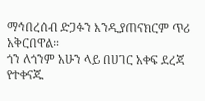ማኅበረሰብ ድጋፉን እንዲያጠናክርም ጥሪ አቅርበዋል።
ጎን ለጎንም አሁን ላይ በሀገር አቀፍ ደረጃ የተቀናጁ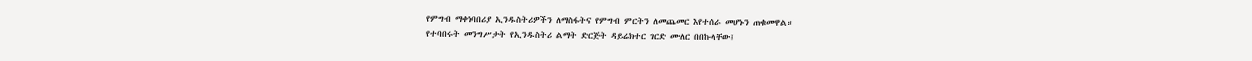የምግብ ማቀነባበሪያ ኢንዱስትሪዎችን ለማስፋትና የምግብ ምርትን ለመጨመር እየተሰራ መሆኑን ጠቁመዋል።
የተባበሩት መንግሥታት የኢንዱስትሪ ልማት ድርጅት ዳይሬክተር ገርድ ሙለር በበኩላቸው፤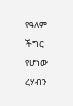የዓለም ችግር የሆነው ረሃብን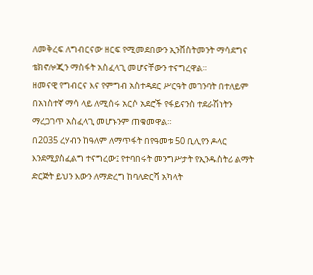ለመቅረፍ ለግብርናው ዘርፍ የሚመደበውን ኢንቨስትመንት ማሳደግና ቴክኖሎጂን ማስፋት አስፈላጊ መሆናቸውን ተናግረዋል።
ዘመናዊ የግብርና እና የምግብ አስተዳደር ሥርዓት መገንባት በተለይም በአነስተኛ ማሳ ላይ ለሚሰሩ አርሶ አደሮች የፋይናንስ ተደራሽነትን ማረጋገጥ አስፈላጊ መሆኑንም ጠቁመዋል።
በ2035 ረሃብን ከዓለም ለማጥፋት በየዓመቱ 50 ቢሊየን ዶላር እንደሚያስፈልግ ተናግረው፤ የተባበሩት መንግሥታት የኢንዱስትሪ ልማት ድርጅት ይህን እውን ለማድረግ ከባለድርሻ አካላት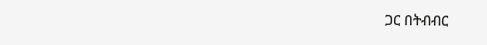ጋር በትብብር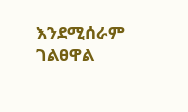እንደሚሰራም ገልፀዋል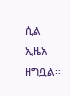ሲል ኢዜአ ዘግቧል።